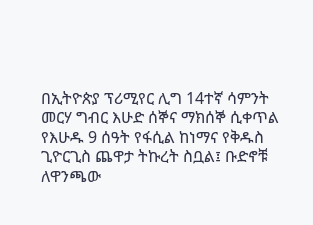በኢትዮጵያ ፕሪሚየር ሊግ 14ተኛ ሳምንት መርሃ ግብር እሁድ ሰኞና ማክሰኞ ሲቀጥል የእሁዱ 9 ሰዓት የፋሲል ከነማና የቅዱስ ጊዮርጊስ ጨዋታ ትኩረት ስቧል፤ ቡድኖቹ ለዋንጫው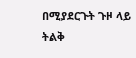በሚያደርጉት ጉዞ ላይ ትልቅ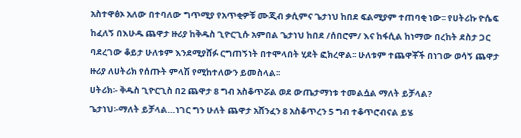አስተዋፅኦ አለው በተባለው ግጥሚያ የአጥቂዎቹ ሙጂብ ቃሲምና ጌታነህ ከበደ ፍልሚያም ተጠባቂ ነው፡፡ የሀትሪኩ ዮሴፍ ከፈለኝ በእሁዱ ጨዋታ ዙሪያ ከቅዱስ ጊዮርጊሱ አምበል ጌታነህ ከበደ /ሰበሮም/ እና ከፋሲል ከነማው በረከት ደስታ ጋር ባደረገው ቆይታ ሁለቱም እንደሚያሸፉ ርግጠኝነት በተሞላበት ሂደት ፎክረዋል፡፡ ሁለቱም ተጨዋቾች በነገው ወሳኝ ጨዋታ ዙሪያ ለሀትሪክ የሰጡት ምላሽ የሚከተለውን ይመስላል፡፡
ሀትሪክ፡- ቅዱስ ጊዮርጊስ በ2 ጨዋታ 8 ግብ አስቆጥሯል ወደ ውጤታማነቱ ተመልሷል ማለት ይቻላል?
ጌታነህ፡-ማለት ይቻላል…ነገር ግን ሁለት ጨዋታ አሸንፈን 8 አስቆጥረን 5 ግብ ተቆጥሮብናል ይሄ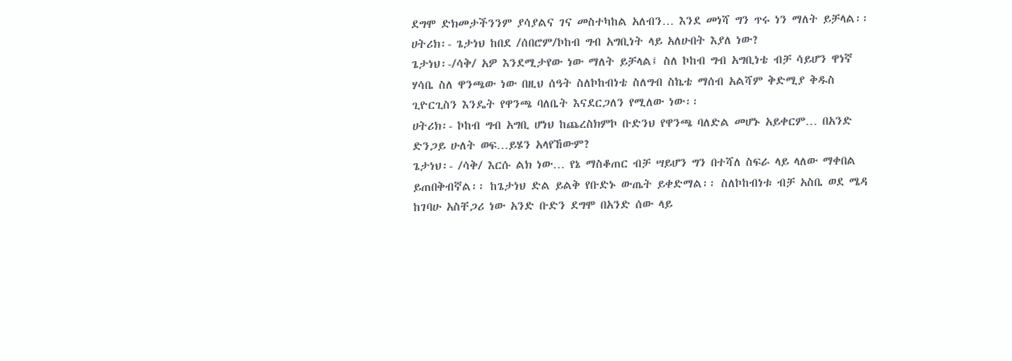ደግሞ ድክመታችንንም ያሳያልና ገና መስተካከል አለብን… እንደ መነሻ ግን ጥሩ ነን ማለት ይቻላል፡፡
ሀትሪክ፡- ጌታነህ ከበደ /ሰበሮም/ኮከብ ግብ አግቢነት ላይ አለሁበት እያለ ነው?
ጌታነህ፡-/ሳቅ/ አዎ እንደሚታየው ነው ማለት ይቻላል፤ ስለ ኮከብ ግብ አግቢነቴ ብቻ ሳይሆን ዋነኛ ሃሳቤ ስለ ዋንጫው ነው በዚህ ሰዓት ስለኮከብነቴ ስለግብ ስኬቴ ማሰብ አልሻም ቅድሚያ ቅዱስ ጊዮርጊስን እንዴት የዋንጫ ባለቤት እናደርጋለን የሚለው ነው፡፡
ሀትሪክ፡- ኮከብ ግብ አግቢ ሆነህ ከጨረስክምኮ ቡድንህ የዋንጫ ባለድል መሆኑ አይቀርም… በአንድ ድንጋይ ሁለት ወፍ…ይሄን አላየኸውም?
ጌታነህ፡- /ሳቅ/ እርሱ ልክ ነው… የኔ ማስቆጠር ብቻ ሣይሆን ግን በተሻለ ስፍራ ላይ ላለው ማቀበል ይጠበቅብኛል፡፡ ከጌታነህ ድል ይልቅ የቡድኑ ውጤት ይቀድማል፡፡ ስለኮከብነቱ ብቻ አስቤ ወደ ሜዳ ከገባሁ አስቸጋሪ ነው አንድ ቡድን ደግሞ በአንድ ሰው ላይ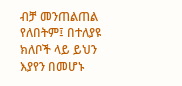ብቻ መንጠልጠል የለበትም፤ በተለያዩ ክለቦች ላይ ይህን እያየን በመሆኑ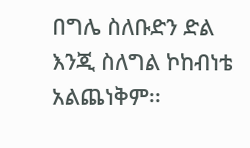በግሌ ስለቡድን ድል እንጂ ስለግል ኮከብነቴ አልጨነቅም፡፡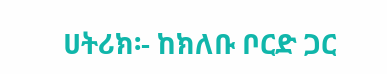ሀትሪክ፡- ከክለቡ ቦርድ ጋር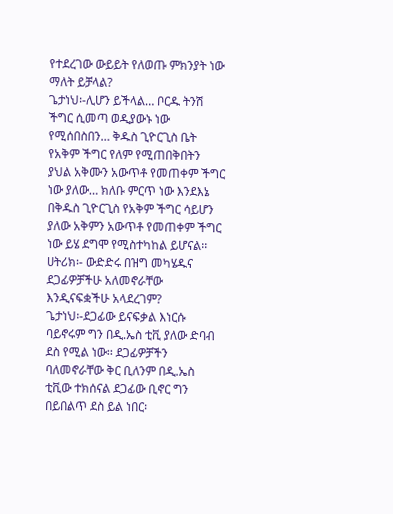የተደረገው ውይይት የለወጡ ምክንያት ነው ማለት ይቻላል?
ጌታነህ፡-ሊሆን ይችላል… ቦርዱ ትንሽ ችግር ሲመጣ ወዲያውኑ ነው የሚሰበስበን… ቅዱስ ጊዮርጊስ ቤት የአቅም ችግር የለም የሚጠበቅበትን ያህል አቅሙን አውጥቶ የመጠቀም ችግር ነው ያለው… ክለቡ ምርጥ ነው እንደእኔ በቅዱስ ጊዮርጊስ የአቅም ችግር ሳይሆን ያለው አቅምን አውጥቶ የመጠቀም ችግር ነው ይሄ ደግሞ የሚስተካከል ይሆናል፡፡
ሀትሪክ፡- ውድድሩ በዝግ መካሄዱና ደጋፊዎቻችሁ አለመኖራቸው እንዲናፍቋችሁ አላደረገም?
ጌታነህ፡-ደጋፊው ይናፍቃል እነርሱ ባይኖሩም ግን በዲ.ኤስ ቲቪ ያለው ድባብ ደስ የሚል ነው፡፡ ደጋፊዎቻችን ባለመኖራቸው ቅር ቢለንም በዲ.ኤስ ቲቪው ተክሰናል ደጋፊው ቢኖር ግን በይበልጥ ደስ ይል ነበር፡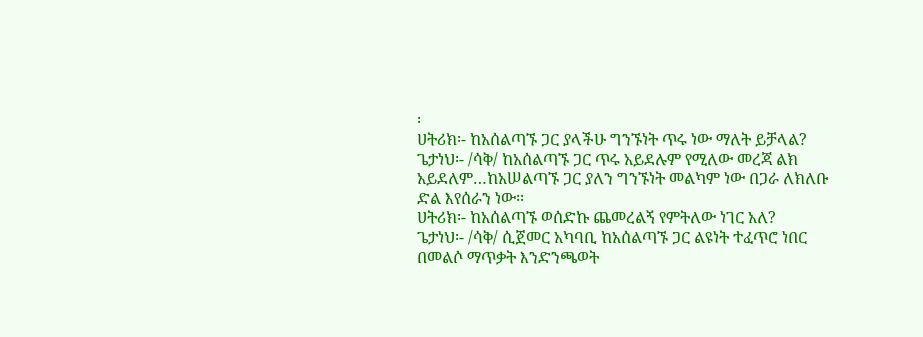፡
ሀትሪክ፡- ከአሰልጣኙ ጋር ያላችሁ ግንኙነት ጥሩ ነው ማለት ይቻላል?
ጌታነህ፡- /ሳቅ/ ከአሰልጣኙ ጋር ጥሩ አይደሉም የሚለው መረጃ ልክ አይደለም…ከአሠልጣኙ ጋር ያለን ግንኙነት መልካም ነው በጋራ ለክለቡ ድል እየሰራን ነው፡፡
ሀትሪክ፡- ከአሰልጣኙ ወሰድኩ ጨመረልኝ የምትለው ነገር አለ?
ጌታነህ፡- /ሳቅ/ ሲጀመር አካባቢ ከአሰልጣኙ ጋር ልዩነት ተፈጥሮ ነበር በመልሶ ማጥቃት እንድንጫወት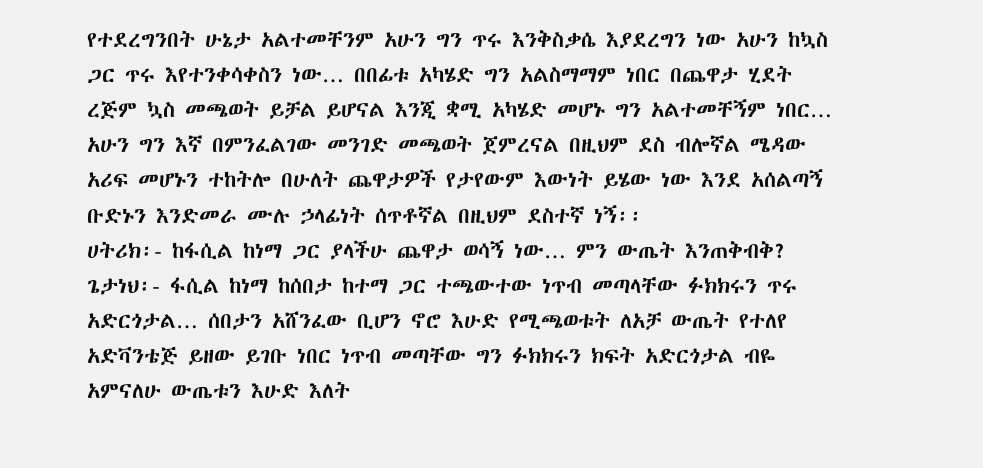የተደረግንበት ሁኔታ አልተመቸንም አሁን ግን ጥሩ እንቅስቃሴ እያደረግን ነው አሁን ከኳስ ጋር ጥሩ እየተንቀሳቀስን ነው… በበፊቱ አካሄድ ግን አልስማማም ነበር በጨዋታ ሂደት ረጅም ኳስ መጫወት ይቻል ይሆናል እንጂ ቋሚ አካሄድ መሆኑ ግን አልተመቸኝም ነበር… አሁን ግን እኛ በምንፈልገው መንገድ መጫወት ጀምረናል በዚህም ደስ ብሎኛል ሜዳው አሪፍ መሆኑን ተከትሎ በሁለት ጨዋታዎች የታየውም እውነት ይሄው ነው እንደ አሰልጣኝ ቡድኑን እንድመራ ሙሉ ኃላፊነት ሰጥቶኛል በዚህም ደስተኛ ነኝ፡፡
ሀትሪክ፡- ከፋሲል ከነማ ጋር ያላችሁ ጨዋታ ወሳኝ ነው… ምን ውጤት እንጠቅብቅ?
ጌታነህ፡- ፋሲል ከነማ ከሰበታ ከተማ ጋር ተጫውተው ነጥብ መጣላቸው ፉክክሩን ጥሩ አድርጎታል… ሰበታን አሸንፈው ቢሆን ኖሮ እሁድ የሚጫወቱት ለአቻ ውጤት የተለየ አድቫንቴጅ ይዘው ይገቡ ነበር ነጥብ መጣቸው ግን ፉክክሩን ክፍት አድርጎታል ብዬ አምናለሁ ውጤቱን እሁድ እለት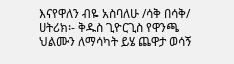እናየዋለን ብዬ አስባለሁ /ሳቅ በሳቅ/
ሀትሪክ፡- ቅዱስ ጊዮርጊስ የዋንጫ ህልሙን ለማሳካት ይሄ ጨዋታ ወሳኝ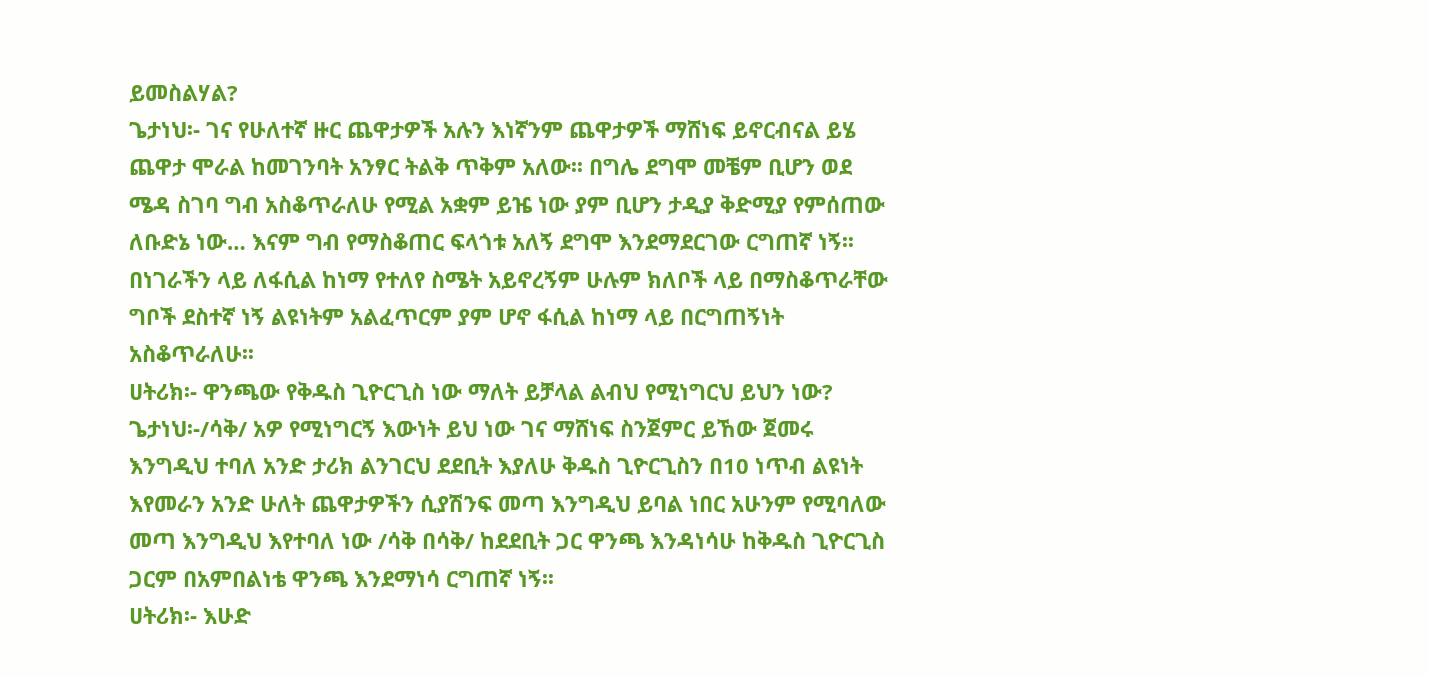ይመስልሃል?
ጌታነህ፡- ገና የሁለተኛ ዙር ጨዋታዎች አሉን እነኛንም ጨዋታዎች ማሸነፍ ይኖርብናል ይሄ ጨዋታ ሞራል ከመገንባት አንፃር ትልቅ ጥቅም አለው፡፡ በግሌ ደግሞ መቼም ቢሆን ወደ ሜዳ ስገባ ግብ አስቆጥራለሁ የሚል አቋም ይዤ ነው ያም ቢሆን ታዲያ ቅድሚያ የምሰጠው ለቡድኔ ነው… እናም ግብ የማስቆጠር ፍላጎቱ አለኝ ደግሞ እንደማደርገው ርግጠኛ ነኝ፡፡ በነገራችን ላይ ለፋሲል ከነማ የተለየ ስሜት አይኖረኝም ሁሉም ክለቦች ላይ በማስቆጥራቸው ግቦች ደስተኛ ነኝ ልዩነትም አልፈጥርም ያም ሆኖ ፋሲል ከነማ ላይ በርግጠኝነት አስቆጥራለሁ፡፡
ሀትሪክ፡- ዋንጫው የቅዱስ ጊዮርጊስ ነው ማለት ይቻላል ልብህ የሚነግርህ ይህን ነው?
ጌታነህ፡-/ሳቅ/ አዎ የሚነግርኝ እውነት ይህ ነው ገና ማሸነፍ ስንጀምር ይኸው ጀመሩ እንግዲህ ተባለ አንድ ታሪክ ልንገርህ ደደቢት እያለሁ ቅዱስ ጊዮርጊስን በ10 ነጥብ ልዩነት እየመራን አንድ ሁለት ጨዋታዎችን ሲያሽንፍ መጣ እንግዲህ ይባል ነበር አሁንም የሚባለው መጣ እንግዲህ እየተባለ ነው /ሳቅ በሳቅ/ ከደደቢት ጋር ዋንጫ እንዳነሳሁ ከቅዱስ ጊዮርጊስ ጋርም በአምበልነቴ ዋንጫ እንደማነሳ ርግጠኛ ነኝ፡፡
ሀትሪክ፡- እሁድ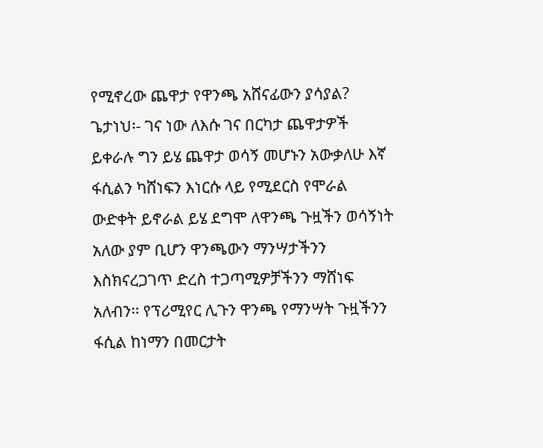የሚኖረው ጨዋታ የዋንጫ አሸናፊውን ያሳያል?
ጌታነህ፡- ገና ነው ለእሱ ገና በርካታ ጨዋታዎች ይቀራሉ ግን ይሄ ጨዋታ ወሳኝ መሆኑን አውቃለሁ እኛ ፋሲልን ካሸነፍን እነርሱ ላይ የሚደርስ የሞራል ውድቀት ይኖራል ይሄ ደግሞ ለዋንጫ ጉዟችን ወሳኝነት አለው ያም ቢሆን ዋንጫውን ማንሣታችንን እስክናረጋገጥ ድረስ ተጋጣሚዎቻችንን ማሸነፍ አለብን፡፡ የፕሪሚየር ሊጉን ዋንጫ የማንሣት ጉዟችንን ፋሲል ከነማን በመርታት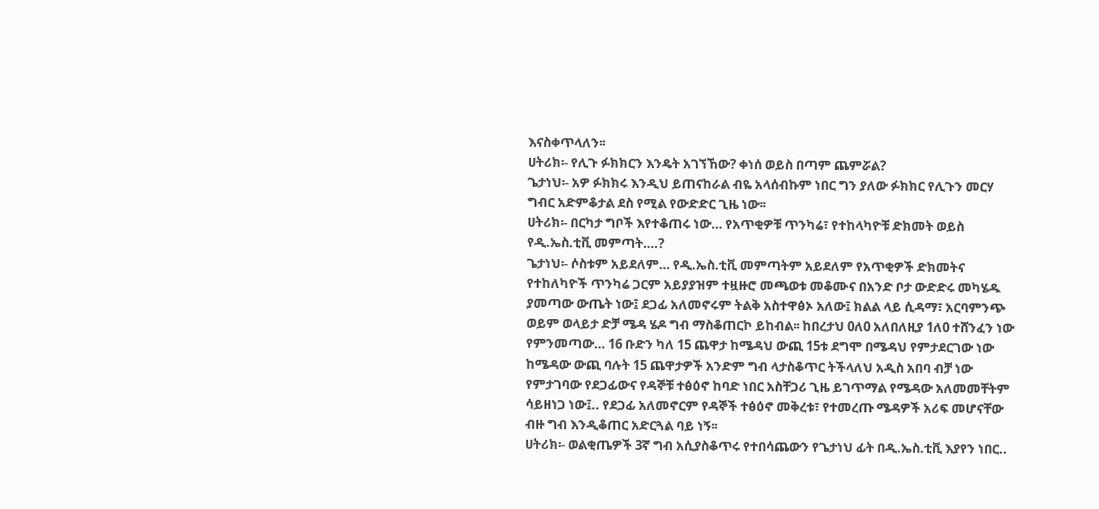እናስቀጥላለን፡፡
ሀትሪክ፡- የሊጉ ፉክክርን እንዴት አገኘኸው? ቀነሰ ወይስ በጣም ጨምሯል?
ጌታነህ፡- አዎ ፉክክሩ እንዲህ ይጠናከራል ብዬ አላሰብኩም ነበር ግን ያለው ፉክክር የሊጉን መርሃ ግብር አድምቆታል ደስ የሚል የውድድር ጊዜ ነው፡፡
ሀትሪክ፡- በርካታ ግቦች እየተቆጠሩ ነው… የአጥቂዎቹ ጥንካሬ፣ የተከላካዮቹ ድክመት ወይስ የዲ.ኤስ.ቲቪ መምጣት….?
ጌታነህ፡- ሶስቱም አይደለም… የዲ.ኤስ.ቲቪ መምጣትም አይደለም የአጥቂዎች ድክመትና የተከለካዮች ጥንካሬ ጋርም አይያያዝም ተዟዙሮ መጫወቱ መቆሙና በአንድ ቦታ ውድድሩ መካሄዱ ያመጣው ውጤት ነው፤ ደጋፊ አለመኖሩም ትልቅ አስተዋፅኦ አለው፤ ክልል ላይ ሲዳማ፣ አርባምንጭ ወይም ወላይታ ድቻ ሜዳ ሄዶ ግብ ማስቆጠርኮ ይከብል፡፡ ከበረታህ 0ለ0 አለበለዚያ 1ለ0 ተሸንፈን ነው የምንመጣው… 16 ቡድን ካለ 15 ጨዋታ ከሜዳህ ውጪ 15ቱ ደግሞ በሜዳህ የምታደርገው ነው ከሜዳው ውጪ ባሉት 15 ጨዋታዎች አንድም ግብ ላታስቆጥር ትችላለህ አዲስ አበባ ብቻ ነው የምታገባው የደጋፊውና የዳኞቹ ተፅዕኖ ከባድ ነበር አስቸጋሪ ጊዜ ይገጥማል የሜዳው አለመመቸትም ሳይዘነጋ ነው፤.. የደጋፊ አለመኖርም የዳኞች ተፅዕኖ መቅረቱ፣ የተመረጡ ሜዳዎች አሪፍ መሆናቸው ብዙ ግብ እንዲቆጠር አድርጓል ባይ ነኝ፡፡
ሀትሪክ፡- ወልቂጤዎች 3ኛ ግብ አሲያስቆጥሩ የተበሳጨውን የጌታነህ ፊት በዲ.ኤስ.ቲቪ እያየን ነበር..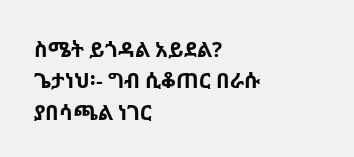ስሜት ይጎዳል አይደል?
ጌታነህ፡- ግብ ሲቆጠር በራሱ ያበሳጫል ነገር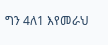ግን 4ለ1 እየመራህ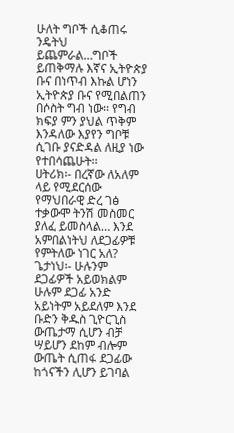ሁለት ግቦች ሲቆጠሩ ንዴትህ ይጨምራል…ግቦች ይጠቅማሉ እኛና ኢትዮጵያ ቡና በነጥብ እኩል ሆነን ኢትዮጵያ ቡና የሚበልጠን በሶስት ግብ ነው፡፡ የግብ ክፍያ ምን ያህል ጥቅም እንዳለው እያየን ግቦቹ ሲገቡ ያናድዳል ለዚያ ነው የተበሳጨሁት፡፡
ሀትሪክ፡- በረኛው ለአለም ላይ የሚደርሰው የማህበራዊ ድረ ገፅ ተቃውሞ ትንሽ መስመር ያለፈ ይመስላል… እንደ አምበልነትህ ለደጋፊዎቹ የምትለው ነገር አለ?
ጌታነህ፡- ሁሉንም ደጋፊዎች አይወክልም ሁሉም ደጋፊ አንድ አይነትም አይደለም እንደ ቡድን ቅዱስ ጊዮርጊስ ውጤታማ ሲሆን ብቻ ሣይሆን ደከም ብሎም ውጤት ሲጠፋ ደጋፊው ከጎናችን ሊሆን ይገባል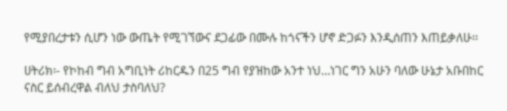የሚያበረታቱን ሲሆን ነው ውጤት የሚገኘውና ደጋፊው በሙሉ ከጎናችን ሆኖ ድጋፉን እንዲሰጠን እጠይቃለሁ፡፡

ሀትሪክ፡- የኮከብ ግብ አግቢነት ሪከርዱን በ25 ግብ የያዝከው አንተ ነህ…ነገር ግን አሁን ባለው ሁኔታ አቡበከር ናስር ይሰብረዋል ብለህ ታስባለህ?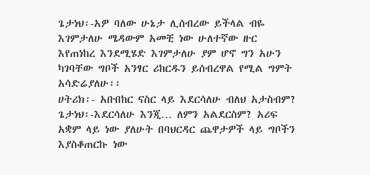ጌታነህ፡-አዎ ባለው ሁኔታ ሊሰብረው ይችላል ብዬ እገምታለሁ ሜዳውም አመቺ ነው ሁለተኛው ዙር እየጠነከረ እንደሚሄድ እገምታለሁ ያም ሆኖ ግን አሁን ካገባቸው ግቦች አንፃር ሪከርዱን ይሰብረዋል የሚል ግምት አሳድሬያለሁ፡፡
ሀትሪክ፡- አቡበከር ናስር ላይ እደርሳለሁ ብለህ አታስብም?
ጌታነህ፡-እደርሳለሁ እንጂ… ለምን አልደርስም? አሪፍ አቋም ላይ ነው ያለሁት በባህርዳር ጨዋታዎች ላይ ግቦችን እያስቆጠርኩ ነው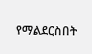የማልደርስበት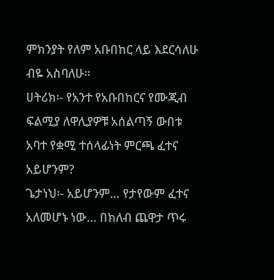ምክንያት የለም አቡበከር ላይ እደርሳለሁ ብዬ አስባለሁ፡፡
ሀትሪክ፡- የአንተ የአቡበከርና የሙጂብ ፍልሚያ ለዋሊያዎቹ አሰልጣኝ ውበቱ አባተ የቋሚ ተሰላፊነት ምርጫ ፈተና አይሆንም?
ጌታነህ፡- አይሆንም… የታየውም ፈተና አለመሆኑ ነው… በክለብ ጨዋታ ጥሩ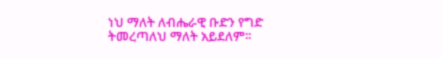ነህ ማለት ለብሔራዊ ቡድን የግድ ትመረጣለህ ማለት አይደለም፡፡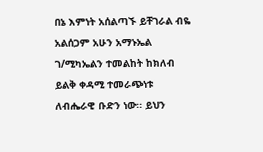በኔ እምነት አሰልጣኙ ይቸገራል ብዬ አልሰጋም አሁን አማኑኤል ገ/ሚካኤልን ተመልከት ከክለብ ይልቅ ቀዳሚ ተመራጭነቱ ለብሔራዊ ቡድን ነው፡፡ ይህን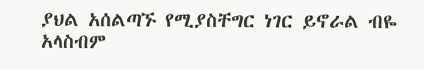ያህል አሰልጣኙ የሚያስቸግር ነገር ይኖራል ብዬ አላስብም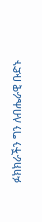ፉክክራችን ግን ለብሔራዊ ቡድኑ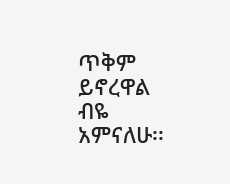ጥቅም ይኖረዋል ብዬ አምናለሁ፡፡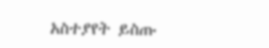አስተያየት ይስጡ